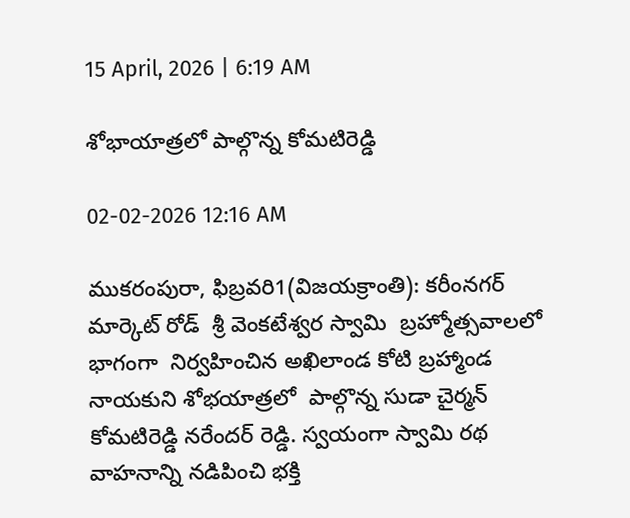15 April, 2026 | 6:19 AM

శోభాయాత్రలో పాల్గొన్న కోమటిరెడ్డి

02-02-2026 12:16 AM

ముకరంపురా, ఫిబ్రవరి1(విజయక్రాంతి): కరీంనగర్ మార్కెట్ రోడ్  శ్రీ వెంకటేశ్వర స్వామి  బ్రహ్మోత్సవాలలో భాగంగా  నిర్వహించిన అఖిలాండ కోటి బ్రహ్మాండ నాయకుని శోభయాత్రలో  పాల్గొన్న సుడా చైర్మన్ కోమటిరెడ్డి నరేందర్ రెడ్డి. స్వయంగా స్వామి రథ వాహనాన్ని నడిపించి భక్తి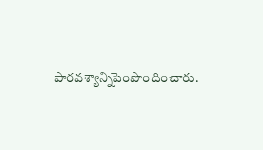పారవశ్యాన్నిపెంపొందించారు.